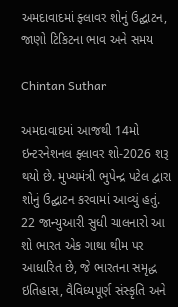અમદાવાદમાં ફ્લાવર શોનું ઉદ્ઘાટન, જાણો ટિકિટના ભાવ અને સમય

Chintan Suthar

અમદાવાદમાં આજથી 14મો ઇન્ટરનેશનલ ફ્લાવર શો-2026 શરૂ થયો છે. મુખ્યમંત્રી ભુપેન્દ્ર પટેલ દ્વારા શોનું ઉદ્ઘાટન કરવામાં આવ્યું હતું. 22 જાન્યુઆરી સુધી ચાલનારો આ શો ભારત એક ગાથા થીમ પર આધારિત છે, જે ભારતના સમૃદ્ધ ઇતિહાસ, વૈવિધ્યપૂર્ણ સંસ્કૃતિ અને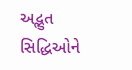અદ્ભુત સિદ્ધિઓને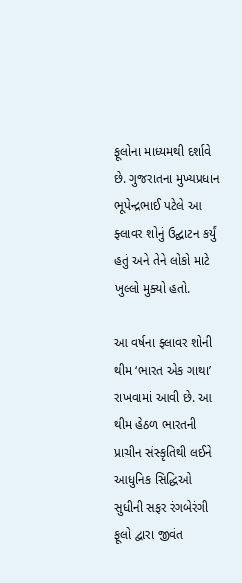ફૂલોના માધ્યમથી દર્શાવે છે. ગુજરાતના મુખ્યપ્રધાન ભૂપેન્દ્રભાઈ પટેલે આ ફ્લાવર શોનું ઉદ્ઘાટન કર્યું હતું અને તેને લોકો માટે ખુલ્લો મુક્યો હતો.

આ વર્ષના ફ્લાવર શોની થીમ ‘ભારત એક ગાથા’ રાખવામાં આવી છે. આ થીમ હેઠળ ભારતની પ્રાચીન સંસ્કૃતિથી લઈને આધુનિક સિદ્ધિઓ સુધીની સફર રંગબેરંગી ફૂલો દ્વારા જીવંત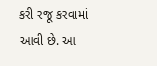કરી રજૂ કરવામાં આવી છે. આ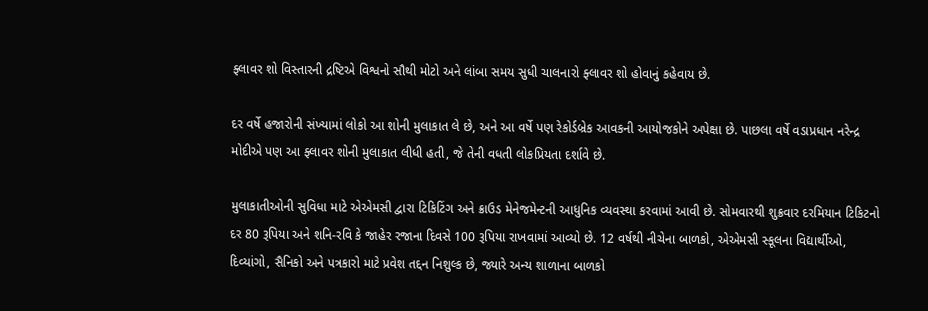ફ્લાવર શો વિસ્તારની દ્રષ્ટિએ વિશ્વનો સૌથી મોટો અને લાંબા સમય સુધી ચાલનારો ફ્લાવર શો હોવાનું કહેવાય છે.

દર વર્ષે હજારોની સંખ્યામાં લોકો આ શોની મુલાકાત લે છે, અને આ વર્ષે પણ રેકોર્ડબ્રેક આવકની આયોજકોને અપેક્ષા છે. પાછલા વર્ષે વડાપ્રધાન નરેન્દ્ર મોદીએ પણ આ ફ્લાવર શોની મુલાકાત લીધી હતી, જે તેની વધતી લોકપ્રિયતા દર્શાવે છે.

મુલાકાતીઓની સુવિધા માટે એએમસી દ્વારા ટિકિટિંગ અને ક્રાઉડ મેનેજમેન્ટની આધુનિક વ્યવસ્થા કરવામાં આવી છે. સોમવારથી શુક્રવાર દરમિયાન ટિકિટનો દર 80 રૂપિયા અને શનિ-રવિ કે જાહેર રજાના દિવસે 100 રૂપિયા રાખવામાં આવ્યો છે. 12 વર્ષથી નીચેના બાળકો, એએમસી સ્કૂલના વિદ્યાર્થીઓ, દિવ્યાંગો, સૈનિકો અને પત્રકારો માટે પ્રવેશ તદ્દન નિશુલ્ક છે, જ્યારે અન્ય શાળાના બાળકો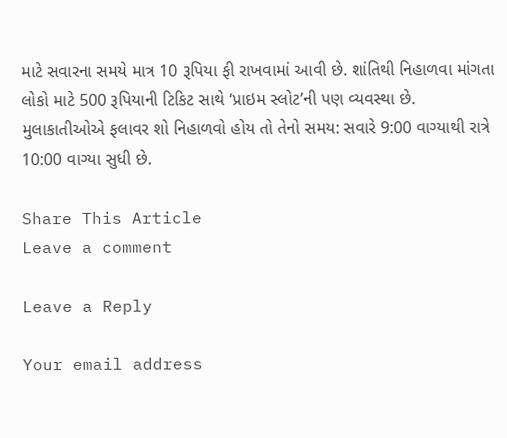માટે સવારના સમયે માત્ર 10 રૂપિયા ફી રાખવામાં આવી છે. શાંતિથી નિહાળવા માંગતા લોકો માટે 500 રૂપિયાની ટિકિટ સાથે ‘પ્રાઇમ સ્લોટ’ની પણ વ્યવસ્થા છે. મુલાકાતીઓએ ફલાવર શો નિહાળવો હોય તો તેનો સમય: સવારે 9:00 વાગ્યાથી રાત્રે 10:00 વાગ્યા સુધી છે.

Share This Article
Leave a comment

Leave a Reply

Your email address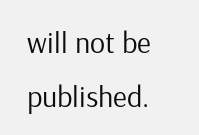will not be published.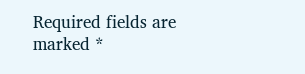Required fields are marked *